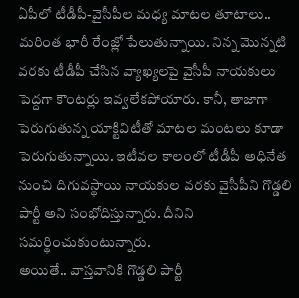ఏపీలో టీడీపీ-వైసీపీల మధ్య మాటల తూటాలు.. మరింత భారీ రేంజ్లో పేలుతున్నాయి. నిన్న మొన్నటి వరకు టీడీపీ చేసిన వ్యాఖ్యలపై వైసీపీ నాయకులు పెద్దగా కౌంటర్లు ఇవ్వలేకపోయారు. కానీ, తాజాగా పెరుగుతున్న యాక్టివిటీతో మాటల మంటలు కూడా పెరుగుతున్నాయి. ఇటీవల కాలంలో టీడీపీ అధినేత నుంచి దిగువస్థాయి నాయకుల వరకు వైసీపీని గొడ్డలి పార్టీ అని సంభోదిస్తున్నారు. దీనిని సమర్థించుకుంటున్నారు.
అయితే.. వాస్తవానికి గొడ్డలి పార్టీ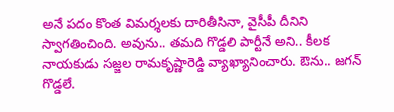అనే పదం కొంత విమర్శలకు దారితీసినా, వైసీపీ దీనిని స్వాగతించింది. అవును.. తమది గొడ్డలి పార్టీనే అని.. కీలక నాయకుడు సజ్జల రామకృష్ణారెడ్డి వ్యాఖ్యానించారు. ఔను.. జగన్ గొడ్డలే.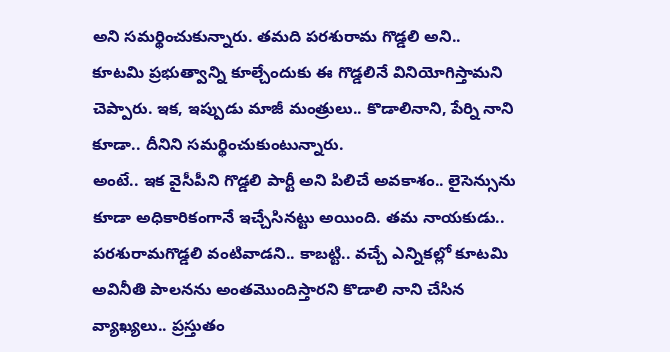అని సమర్థించుకున్నారు. తమది పరశురామ గొడ్డలి అని.. కూటమి ప్రభుత్వాన్ని కూల్చేందుకు ఈ గొడ్డలినే వినియోగిస్తామని చెప్పారు. ఇక, ఇప్పుడు మాజీ మంత్రులు.. కొడాలినాని, పేర్ని నాని కూడా.. దీనిని సమర్థించుకుంటున్నారు.
అంటే.. ఇక వైసీపీని గొడ్డలి పార్టీ అని పిలిచే అవకాశం.. లైసెన్సును కూడా అధికారికంగానే ఇచ్చేసినట్టు అయింది. తమ నాయకుడు.. పరశురామగొడ్డలి వంటివాడని.. కాబట్టి.. వచ్చే ఎన్నికల్లో కూటమి అవినీతి పాలనను అంతమొందిస్తారని కొడాలి నాని చేసిన వ్యాఖ్యలు.. ప్రస్తుతం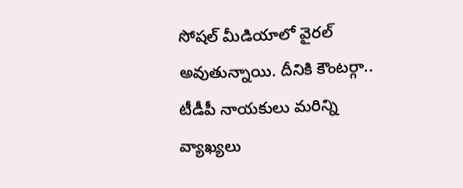సోషల్ మీడియాలో వైరల్ అవుతున్నాయి. దీనికి కౌంటర్గా.. టీడీపీ నాయకులు మరిన్ని వ్యాఖ్యలు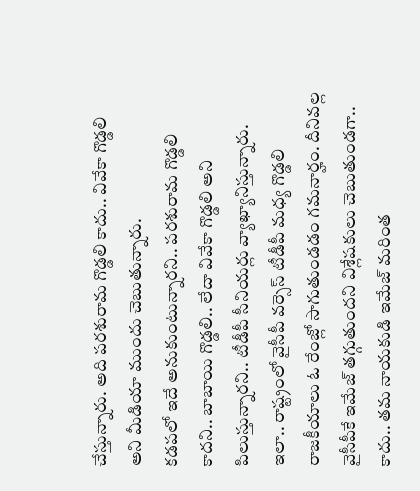చేస్తున్నారు. అది పరశురామ గొడ్డలి కాదు.. వివేకా గొడ్డలి అని మీడియా ముందు చెబుతున్నారు.
కడపలో ఇదే అనుకుంటున్నారని.. పరశురామ గొడ్డలి కాదని.. బాబాయి గొడ్డలి.. లేదా వివేకా గొడ్డలి అని పిలుస్తున్నారని.. టీడీపీ సీనియర్లు వ్యాఖ్యానిస్తున్నారు. ఇలా.. రాష్ట్రంలో వైసీపీ వర్సెస్ టీడీపీ మధ్య గొడ్డలి రాజకీయాలు ఓ రేంజ్లో సాగుతుండడం గమనార్హం. దీనివల్ల వైసీపీకే ఇమేజ్ తగ్గుతుందని విశ్లేషకులు చెబుతుండగా.. కాదు.. తమ నాయకుడి ఇమేజ్ మరింత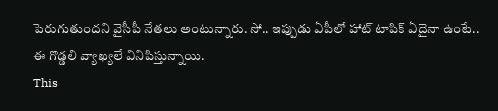పెరుగుతుందని వైసీపీ నేతలు అంటున్నారు. సో.. ఇప్పుడు ఏపీలో హాట్ టాపిక్ ఏదైనా ఉంటే.. ఈ గొడ్డలి వ్యాఖ్యలే వినిపిస్తున్నాయి.
This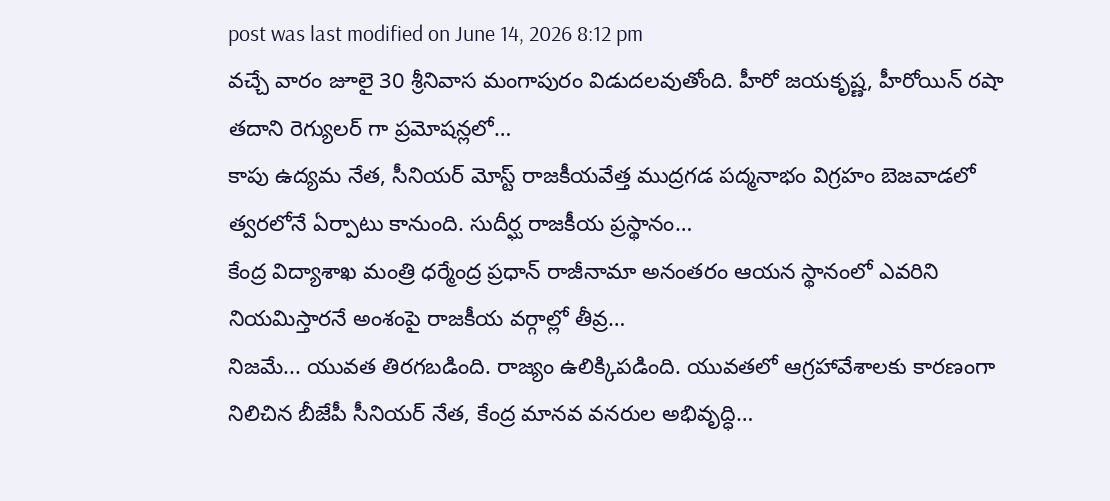post was last modified on June 14, 2026 8:12 pm
వచ్చే వారం జూలై 30 శ్రీనివాస మంగాపురం విడుదలవుతోంది. హీరో జయకృష్ణ, హీరోయిన్ రషా తదాని రెగ్యులర్ గా ప్రమోషన్లలో…
కాపు ఉద్యమ నేత, సీనియర్ మోస్ట్ రాజకీయవేత్త ముద్రగడ పద్మనాభం విగ్రహం బెజవాడలో త్వరలోనే ఏర్పాటు కానుంది. సుదీర్ఘ రాజకీయ ప్రస్థానం…
కేంద్ర విద్యాశాఖ మంత్రి ధర్మేంద్ర ప్రధాన్ రాజీనామా అనంతరం ఆయన స్థానంలో ఎవరిని నియమిస్తారనే అంశంపై రాజకీయ వర్గాల్లో తీవ్ర…
నిజమే... యువత తిరగబడింది. రాజ్యం ఉలిక్కిపడింది. యువతలో ఆగ్రహావేశాలకు కారణంగా నిలిచిన బీజేపీ సీనియర్ నేత, కేంద్ర మానవ వనరుల అభివృద్ధి…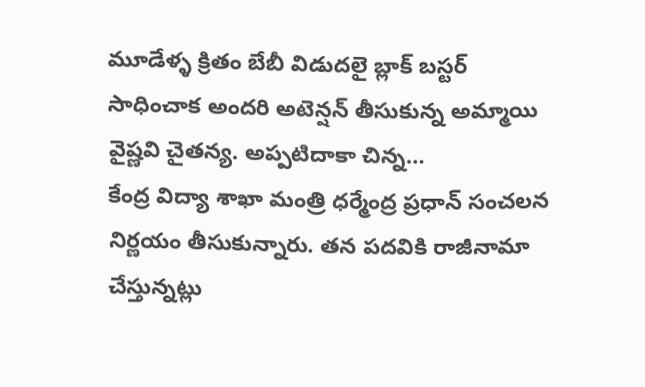మూడేళ్ళ క్రితం బేబీ విడుదలై బ్లాక్ బస్టర్ సాధించాక అందరి అటెన్షన్ తీసుకున్న అమ్మాయి వైష్ణవి చైతన్య. అప్పటిదాకా చిన్న…
కేంద్ర విద్యా శాఖా మంత్రి ధర్మేంద్ర ప్రధాన్ సంచలన నిర్ణయం తీసుకున్నారు. తన పదవికి రాజీనామా చేస్తున్నట్లు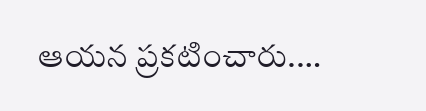ఆయన ప్రకటించారు.…